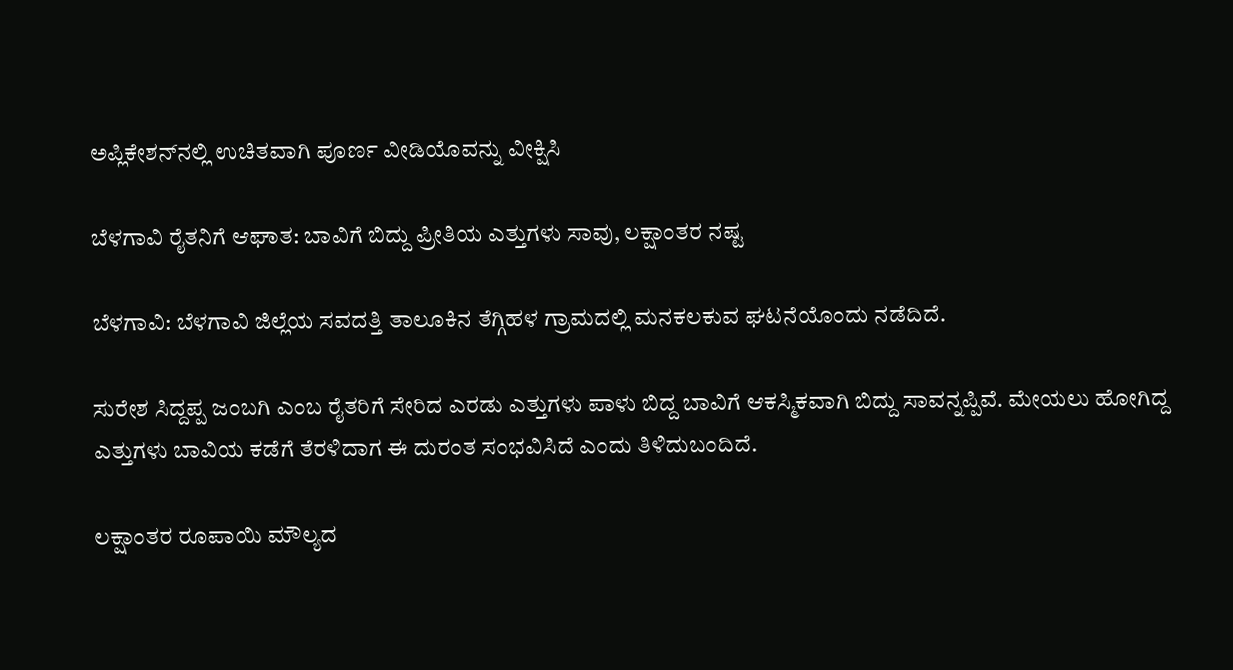ಅಪ್ಲಿಕೇಶನ್‌ನಲ್ಲಿ ಉಚಿತವಾಗಿ ಪೂರ್ಣ ವೀಡಿಯೊವನ್ನು ವೀಕ್ಷಿಸಿ

ಬೆಳಗಾವಿ ರೈತನಿಗೆ ಆಘಾತ: ಬಾವಿಗೆ ಬಿದ್ದು ಪ್ರೀತಿಯ ಎತ್ತುಗಳು ಸಾವು, ಲಕ್ಷಾಂತರ ನಷ್ಟ

ಬೆಳಗಾವಿ: ಬೆಳಗಾವಿ ಜಿಲ್ಲೆಯ ಸವದತ್ತಿ ತಾಲೂಕಿನ ತೆಗ್ಗಿಹಳ ಗ್ರಾಮದಲ್ಲಿ ಮನಕಲಕುವ ಘಟನೆಯೊಂದು ನಡೆದಿದೆ.

ಸುರೇಶ ಸಿದ್ದಪ್ಪ ಜಂಬಗಿ ಎಂಬ ರೈತರಿಗೆ ಸೇರಿದ ಎರಡು ಎತ್ತುಗಳು ಪಾಳು ಬಿದ್ದ ಬಾವಿಗೆ ಆಕಸ್ಮಿಕವಾಗಿ ಬಿದ್ದು ಸಾವನ್ನಪ್ಪಿವೆ. ಮೇಯಲು ಹೋಗಿದ್ದ ಎತ್ತುಗಳು ಬಾವಿಯ ಕಡೆಗೆ ತೆರಳಿದಾಗ ಈ ದುರಂತ ಸಂಭವಿಸಿದೆ ಎಂದು ತಿಳಿದುಬಂದಿದೆ.

ಲಕ್ಷಾಂತರ ರೂಪಾಯಿ ಮೌಲ್ಯದ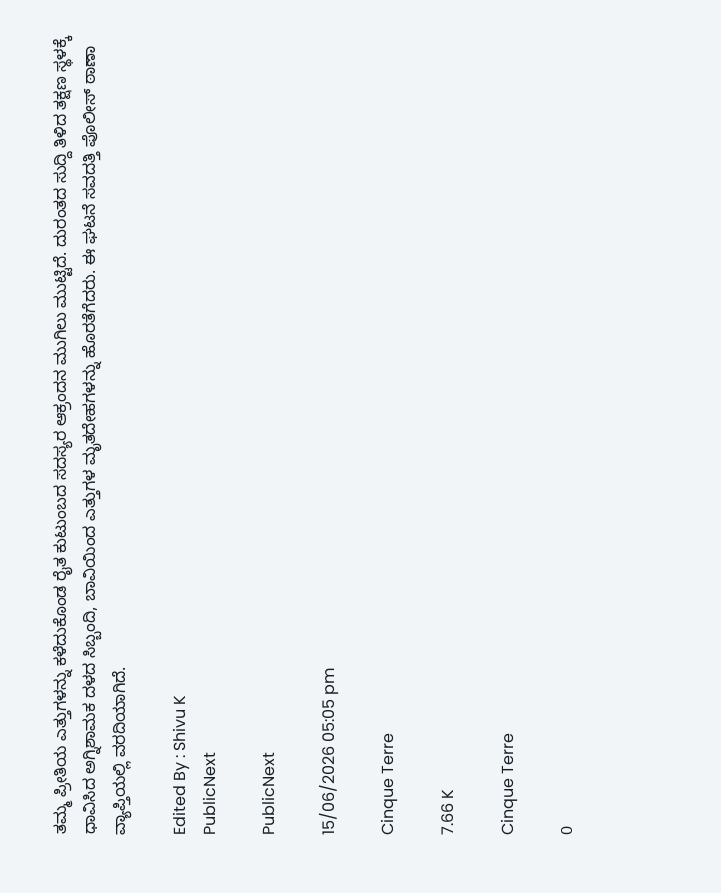ತಮ್ಮ ಪ್ರೀತಿಯ ಎತ್ತುಗಳನ್ನು ಕಳೆದುಕೊಂಡ ರೈತ ಕುಟುಂಬದ ಸದಸ್ಯರ ಆಕ್ರಂದನ ಮುಗಿಲು ಮುಟ್ಟಿದೆ. ದುರಂತದ ಸುದ್ದಿ ತಿಳಿದ ತಕ್ಷಣ ಸ್ಥಳಕ್ಕೆ ಧಾವಿಸಿದ ಅಗ್ನಿಶಾಮಕ ದಳದ ಸಿಬ್ಬಂದಿ, ಬಾವಿಯಿಂದ ಎತ್ತುಗಳ ಮೃತದೇಹಗಳನ್ನು ಹೊರತೆಗೆದರು. ಈ ಘಟನೆ ಸವದತ್ತಿ ಪೊಲೀಸ್ ಠಾಣಾ ವ್ಯಾಪ್ತಿಯಲ್ಲಿ ವರದಿಯಾಗಿದೆ.

Edited By : Shivu K
PublicNext

PublicNext

15/06/2026 05:05 pm

Cinque Terre

7.66 K

Cinque Terre

0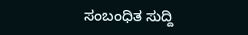ಸಂಬಂಧಿತ ಸುದ್ದಿ